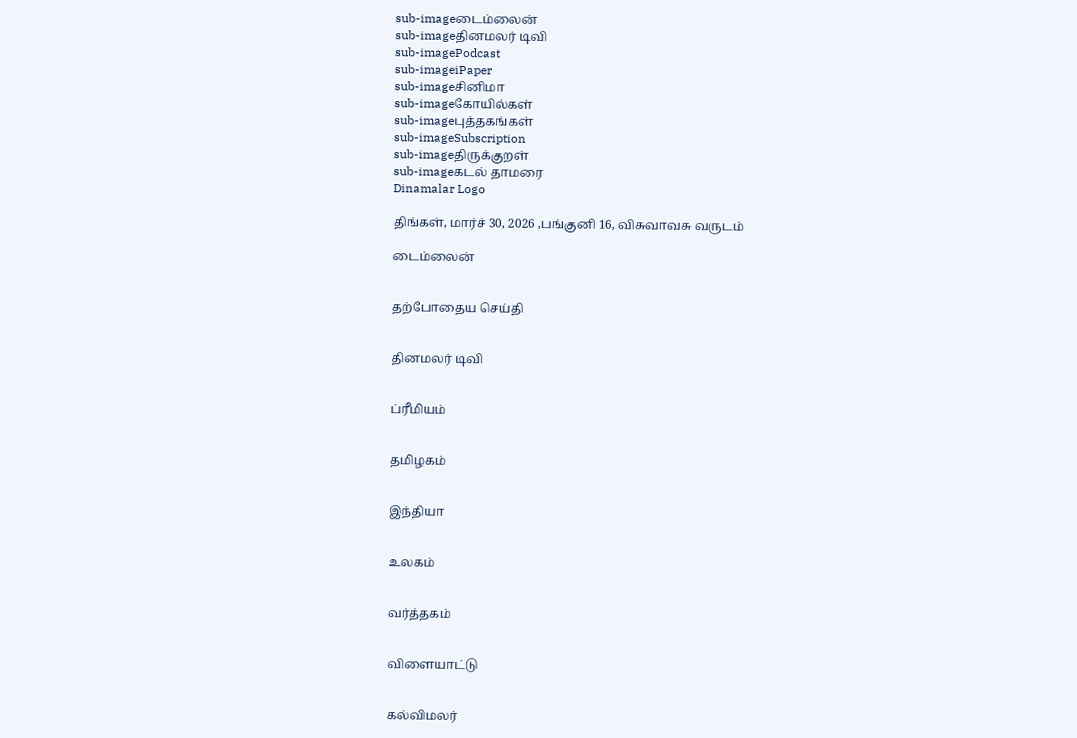sub-imageடைம்லைன்
sub-imageதினமலர் டிவி
sub-imagePodcast
sub-imageiPaper
sub-imageசினிமா
sub-imageகோயில்கள்
sub-imageபுத்தகங்கள்
sub-imageSubscription
sub-imageதிருக்குறள்
sub-imageகடல் தாமரை
Dinamalar Logo

திங்கள், மார்ச் 30, 2026 ,பங்குனி 16, விசுவாவசு வருடம்

டைம்லைன்


தற்போதைய செய்தி


தினமலர் டிவி


ப்ரீமியம்


தமிழகம்


இந்தியா


உலகம்


வர்த்தகம்


விளையாட்டு


கல்விமலர்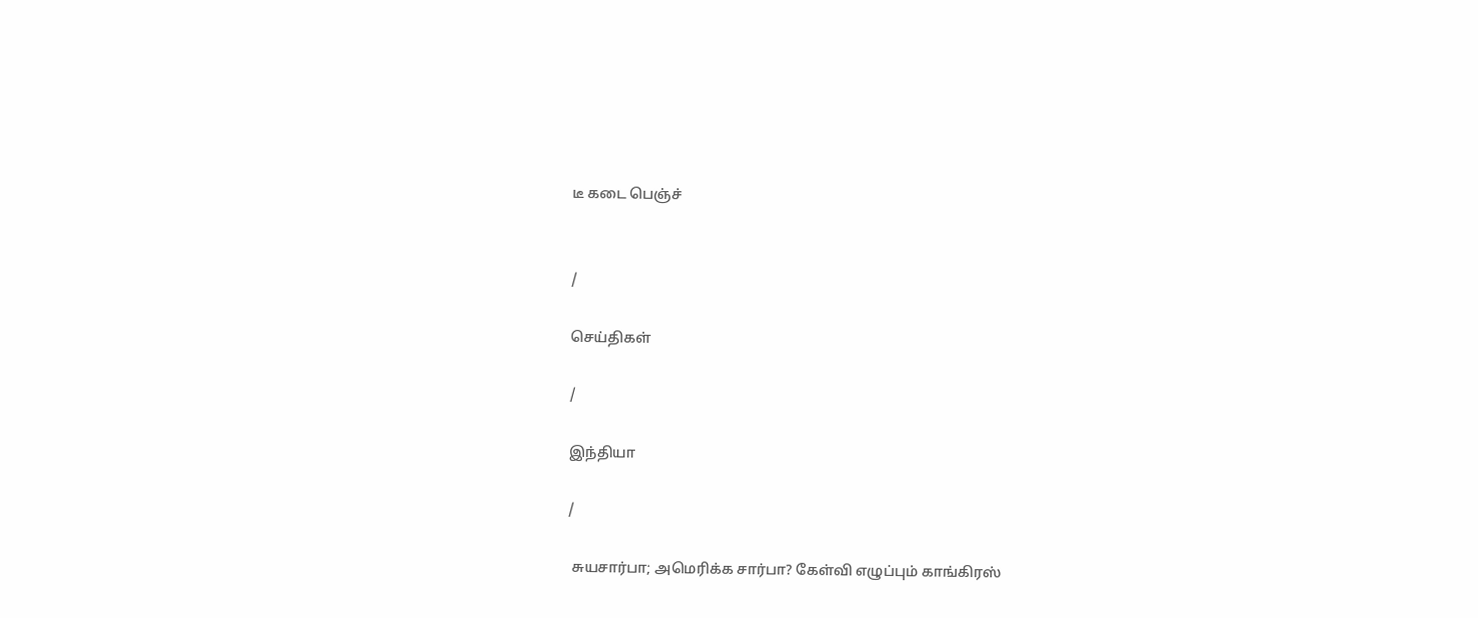டீ கடை பெஞ்ச்


/

செய்திகள்

/

இந்தியா

/

 சுயசார்பா; அமெரிக்க சார்பா? கேள்வி எழுப்பும் காங்கிரஸ்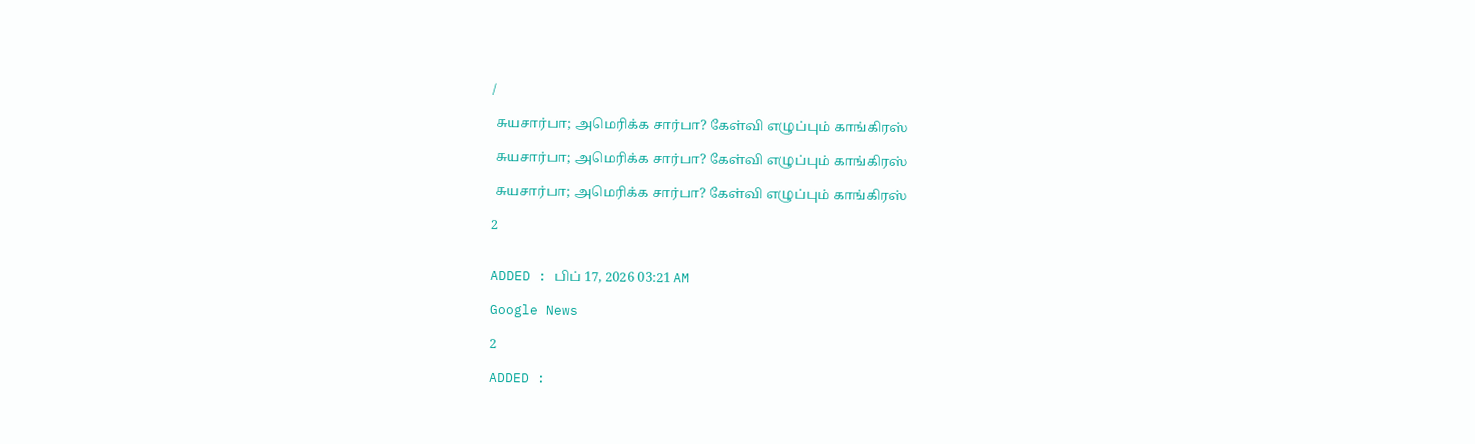/

 சுயசார்பா; அமெரிக்க சார்பா? கேள்வி எழுப்பும் காங்கிரஸ்

 சுயசார்பா; அமெரிக்க சார்பா? கேள்வி எழுப்பும் காங்கிரஸ்

 சுயசார்பா; அமெரிக்க சார்பா? கேள்வி எழுப்பும் காங்கிரஸ்

2


ADDED : பிப் 17, 2026 03:21 AM

Google News

2

ADDED :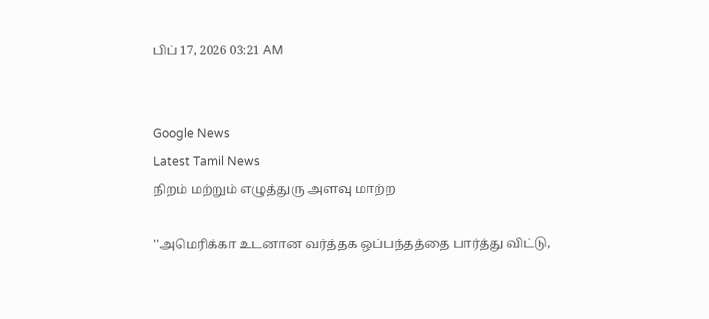பிப் 17, 2026 03:21 AM


Google News
Latest Tamil News
நிறம் மற்றும் எழுத்துரு அளவு மாற்ற

''அமெரிக்கா உடனான வர்த்தக ஒப்பந்தத்தை பார்த்து விட்டு,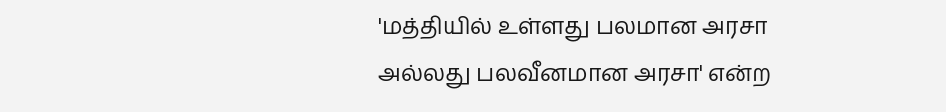'மத்தியில் உள்ளது பலமான அரசா அல்லது பலவீனமான அரசா' என்ற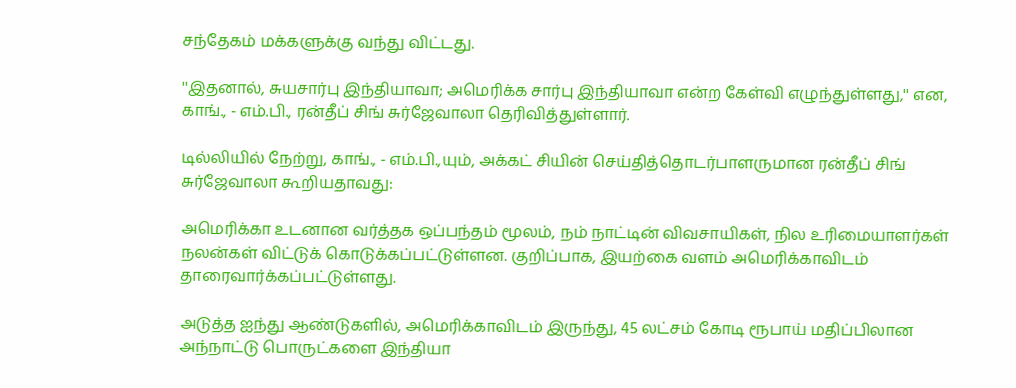சந்தேகம் மக்களுக்கு வந்து விட்டது.

''இதனால், சுயசார்பு இந்தியாவா; அமெரிக்க சார்பு இந்தியாவா என்ற கேள்வி எழுந்துள்ளது,'' என, காங்., - எம்.பி., ரன்தீப் சிங் சுர்ஜேவாலா தெரிவித்துள்ளார்.

டில்லியில் நேற்று, காங்., - எம்.பி.,யும், அக்கட் சியின் செய்தித்தொடர்பாளருமான ரன்தீப் சிங் சுர்ஜேவாலா கூறியதாவது:

அமெரிக்கா உடனான வர்த்தக ஒப்பந்தம் மூலம், நம் நாட்டின் விவசாயிகள், நில உரிமையாளர்கள் நலன்கள் விட்டுக் கொடுக்கப்பட்டுள்ளன. குறிப்பாக, இயற்கை வளம் அமெரிக்காவிடம் தாரைவார்க்கப்பட்டுள்ளது.

அடுத்த ஐந்து ஆண்டுகளில், அமெரிக்காவிடம் இருந்து, 45 லட்சம் கோடி ரூபாய் மதிப்பிலான அந்நாட்டு பொருட்களை இந்தியா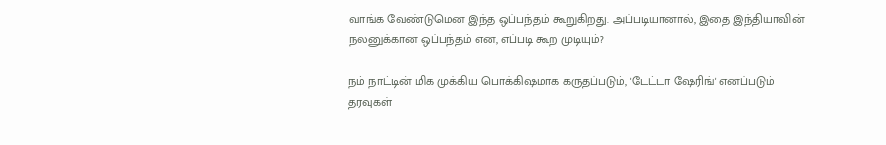வாங்க வேண்டுமென இந்த ஒப்பந்தம் கூறுகிறது. அப்படியானால், இதை இந்தியாவின் நலனுக்கான ஒப்பந்தம் என, எப்படி கூற முடியும்?

நம் நாட்டின் மிக முக்கிய பொக்கிஷமாக கருதப்படும், 'டேட்டா ஷேரிங்' எனப்படும் தரவுகள்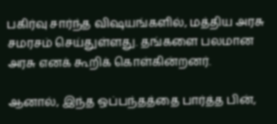பகிர்வு சார்ந்த விஷயங்களில், மத்திய அரசு சமரசம் செய்துள்ளது. தங்களை பலமான அரசு எனக் கூறிக் கொள்கின்றனர்.

ஆனால், இந்த ஒப்பந்தத்தை பார்த்த பின்,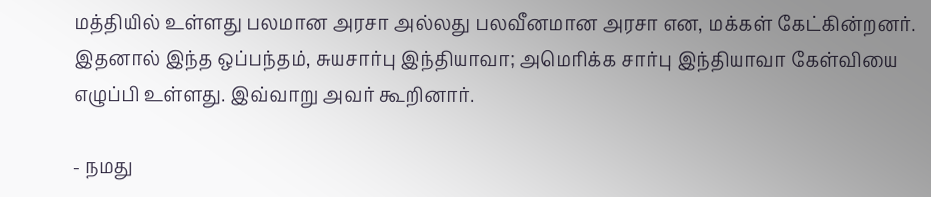மத்தியில் உள்ளது பலமான அரசா அல்லது பலவீனமான அரசா என, மக்கள் கேட்கின்றனர். இதனால் இந்த ஒப்பந்தம், சுயசார்பு இந்தியாவா; அமெரிக்க சார்பு இந்தியாவா கேள்வியை எழுப்பி உள்ளது. இவ்வாறு அவர் கூறினார்.

- நமது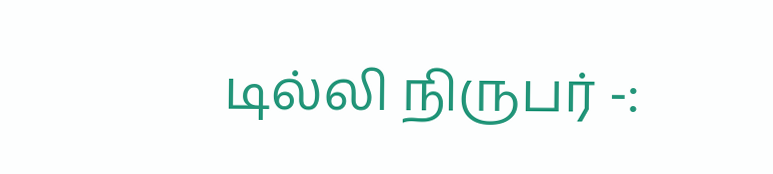டில்லி நிருபர் -: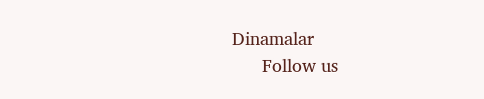Dinamalar
      Follow us